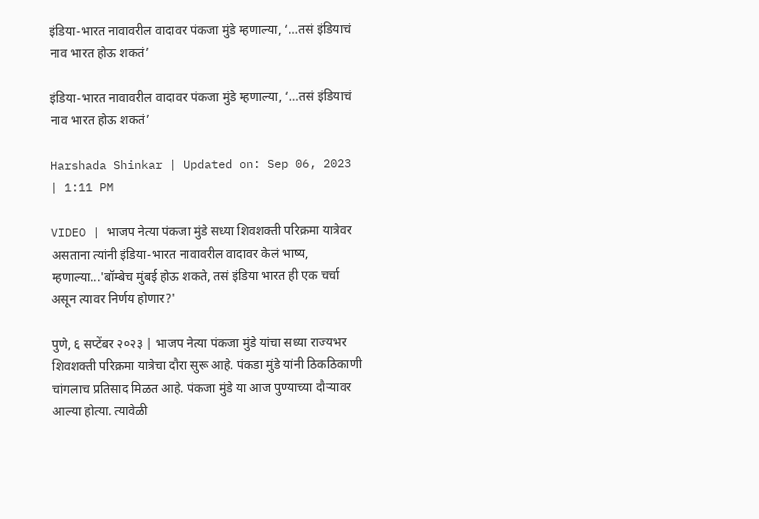इंडिया-भारत नावावरील वादावर पंकजा मुंडे म्हणाल्या, ‘…तसं इंडियाचं नाव भारत होऊ शकतं’

इंडिया-भारत नावावरील वादावर पंकजा मुंडे म्हणाल्या, ‘…तसं इंडियाचं नाव भारत होऊ शकतं’

Harshada Shinkar | Updated on: Sep 06, 2023 | 1:11 PM

VIDEO | भाजप नेत्या पंकजा मुंडे सध्या शिवशक्ती परिक्रमा यात्रेवर असताना त्यांनी इंडिया-भारत नावावरील वादावर केलं भाष्य, म्हणाल्या...'बॉम्बेच मुंबई होऊ शकते, तसं इंडिया भारत ही एक चर्चा असून त्यावर निर्णय होणार?'

पुणे, ६ सप्टेंबर २०२३ | भाजप नेत्या पंकजा मुंडे यांचा सध्या राज्यभर शिवशक्ती परिक्रमा यात्रेचा दौरा सुरू आहे. पंकडा मुंडे यांनी ठिकठिकाणी चांगलाच प्रतिसाद मिळत आहे. पंकजा मुंडे या आज पुण्याच्या दौऱ्यावर आल्या होत्या. त्यावेळी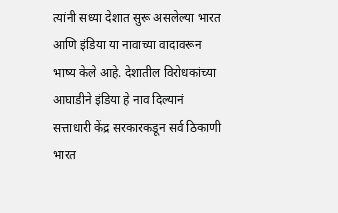त्यांनी सध्या देशात सुरू असलेल्या भारत आणि इंडिया या नावाच्या वादावरून भाष्य केले आहे. देशातील विरोधकांच्या आघाडीने इंडिया हे नाव दिल्यानं सत्ताधारी केंद्र सरकारकडून सर्व ठिकाणी भारत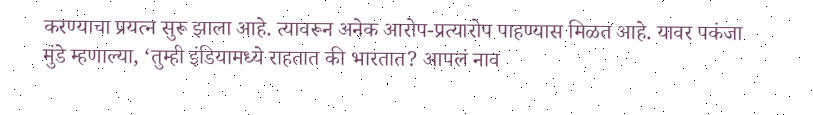करण्याचा प्रयत्न सुरू झाला आहे. त्यावरून अनेक आरोप-प्रत्यारोप पाहण्यास मिळत आहे. यावर पकंजा मुंडे म्हणाल्या, ‘तुम्ही इंडियामध्ये राहतात की भारतात? आपलं नाव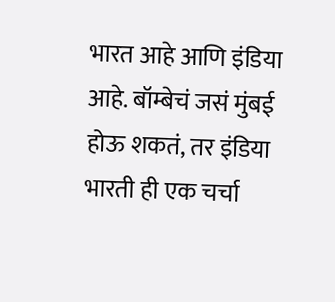भारत आहे आणि इंडिया आहे. बॉम्बेचं जसं मुंबई होऊ शकतं, तर इंडिया भारती ही एक चर्चा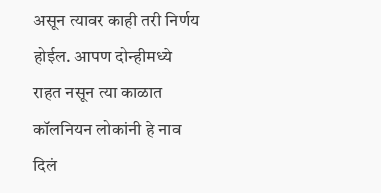असून त्यावर काही तरी निर्णय होईल. आपण दोन्हीमध्ये राहत नसून त्या काळात कॉलनियन लोकांनी हे नाव दिलं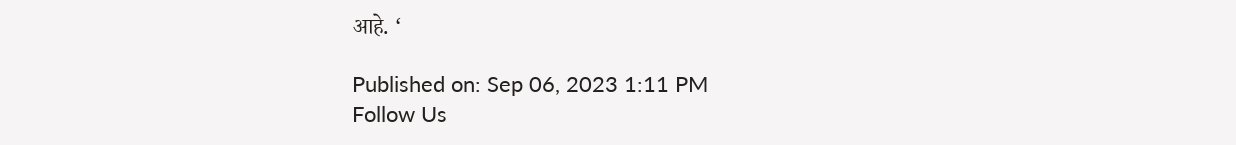आहे. ‘

Published on: Sep 06, 2023 1:11 PM
Follow Us